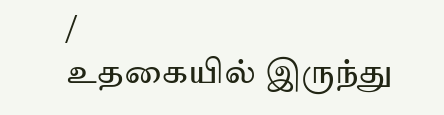/
உதகையில் இருந்து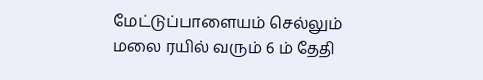மேட்டுப்பாளையம் செல்லும் மலை ரயில் வரும் 6 ம் தேதி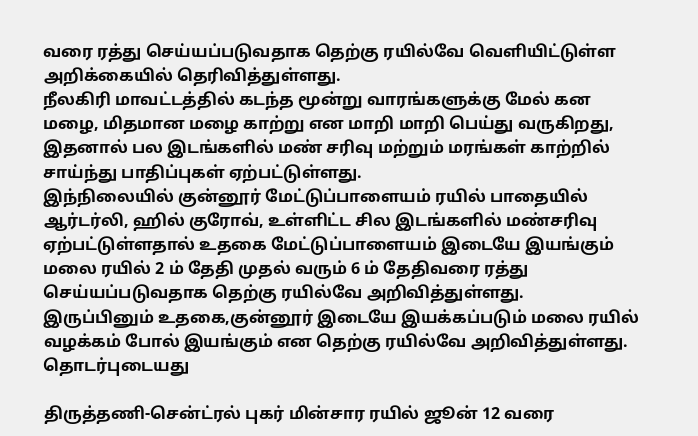வரை ரத்து செய்யப்படுவதாக தெற்கு ரயில்வே வெளியிட்டுள்ள அறிக்கையில் தெரிவித்துள்ளது.
நீலகிரி மாவட்டத்தில் கடந்த மூன்று வாரங்களுக்கு மேல் கன மழை, மிதமான மழை காற்று என மாறி மாறி பெய்து வருகிறது, இதனால் பல இடங்களில் மண் சரிவு மற்றும் மரங்கள் காற்றில் சாய்ந்து பாதிப்புகள் ஏற்பட்டுள்ளது.
இந்நிலையில் குன்னூர் மேட்டுப்பாளையம் ரயில் பாதையில் ஆர்டர்லி, ஹில் குரோவ், உள்ளிட்ட சில இடங்களில் மண்சரிவு ஏற்பட்டுள்ளதால் உதகை மேட்டுப்பாளையம் இடையே இயங்கும் மலை ரயில் 2 ம் தேதி முதல் வரும் 6 ம் தேதிவரை ரத்து செய்யப்படுவதாக தெற்கு ரயில்வே அறிவித்துள்ளது.
இருப்பினும் உதகை,குன்னூர் இடையே இயக்கப்படும் மலை ரயில் வழக்கம் போல் இயங்கும் என தெற்கு ரயில்வே அறிவித்துள்ளது.
தொடர்புடையது

திருத்தணி-சென்ட்ரல் புகர் மின்சார ரயில் ஜூன் 12 வரை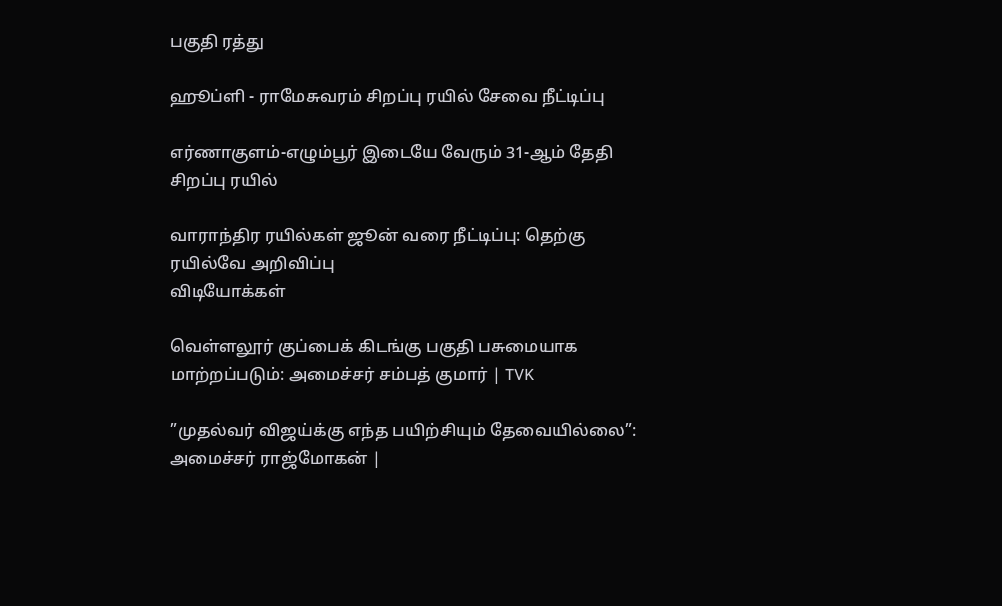பகுதி ரத்து

ஹூப்ளி - ராமேசுவரம் சிறப்பு ரயில் சேவை நீட்டிப்பு

எர்ணாகுளம்-எழும்பூர் இடையே வேரும் 31-ஆம் தேதி சிறப்பு ரயில்

வாராந்திர ரயில்கள் ஜூன் வரை நீட்டிப்பு: தெற்கு ரயில்வே அறிவிப்பு
விடியோக்கள்

வெள்ளலூர் குப்பைக் கிடங்கு பகுதி பசுமையாக மாற்றப்படும்: அமைச்சர் சம்பத் குமார் | TVK

”முதல்வர் விஜய்க்கு எந்த பயிற்சியும் தேவையில்லை”: அமைச்சர் ராஜ்மோகன் |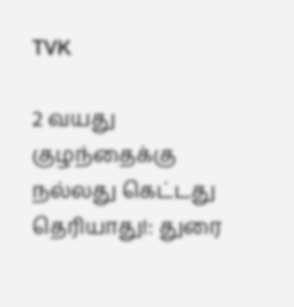TVK

2 வயது குழந்தைக்கு நல்லது கெட்டது தெரியாது!: துரை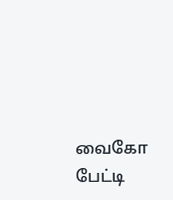வைகோ பேட்டி